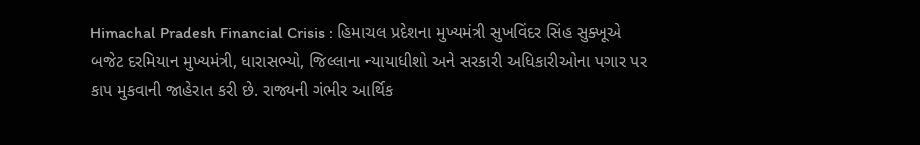Himachal Pradesh Financial Crisis : હિમાચલ પ્રદેશના મુખ્યમંત્રી સુખવિંદર સિંહ સુક્ખૂએ બજેટ દરમિયાન મુખ્યમંત્રી, ધારાસભ્યો, જિલ્લાના ન્યાયાધીશો અને સરકારી અધિકારીઓના પગાર પર કાપ મુકવાની જાહેરાત કરી છે. રાજ્યની ગંભીર આર્થિક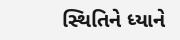સ્થિતિને ધ્યાને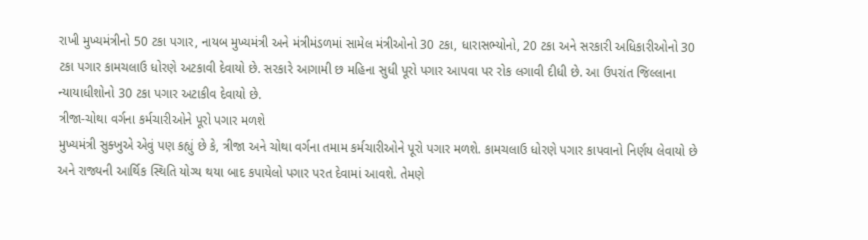રાખી મુખ્યમંત્રીનો 50 ટકા પગાર, નાયબ મુખ્યમંત્રી અને મંત્રીમંડળમાં સામેલ મંત્રીઓનો 30 ટકા, ધારાસભ્યોનો, 20 ટકા અને સરકારી અધિકારીઓનો 30 ટકા પગાર કામચલાઉ ધોરણે અટકાવી દેવાયો છે. સરકારે આગામી છ મહિના સુધી પૂરો પગાર આપવા પર રોક લગાવી દીધી છે. આ ઉપરાંત જિલ્લાના ન્યાયાધીશોનો 30 ટકા પગાર અટાકીવ દેવાયો છે.
ત્રીજા-ચોથા વર્ગના કર્મચારીઓને પૂરો પગાર મળશે
મુખ્યમંત્રી સુક્ખુએ એવું પણ કહ્યું છે કે, ત્રીજા અને ચોથા વર્ગના તમામ કર્મચારીઓને પૂરો પગાર મળશે. કામચલાઉ ધોરણે પગાર કાપવાનો નિર્ણય લેવાયો છે અને રાજ્યની આર્થિક સ્થિતિ યોગ્ય થયા બાદ કપાયેલો પગાર પરત દેવામાં આવશે. તેમણે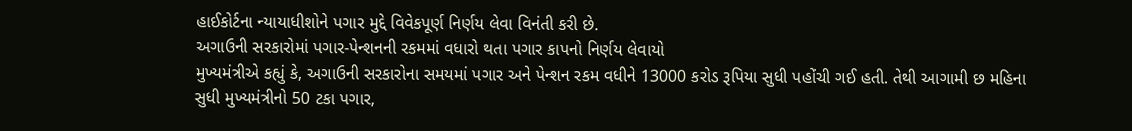હાઈકોર્ટના ન્યાયાધીશોને પગાર મુદ્દે વિવેકપૂર્ણ નિર્ણય લેવા વિનંતી કરી છે.
અગાઉની સરકારોમાં પગાર-પેન્શનની રકમમાં વધારો થતા પગાર કાપનો નિર્ણય લેવાયો
મુખ્યમંત્રીએ કહ્યું કે, અગાઉની સરકારોના સમયમાં પગાર અને પેન્શન રકમ વધીને 13000 કરોડ રૂપિયા સુધી પહોંચી ગઈ હતી. તેથી આગામી છ મહિના સુધી મુખ્યમંત્રીનો 50 ટકા પગાર,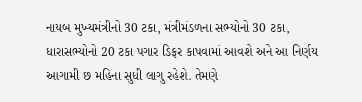નાયબ મુખ્યમંત્રીનો 30 ટકા, મંત્રીમંડળના સભ્યોનો 30 ટકા, ધારાસભ્યોનો 20 ટકા પગાર ડિફર કાપવામાં આવશે અને આ નિર્ણય આગામી છ મહિના સુધી લાગુ રહેશે. તેમણે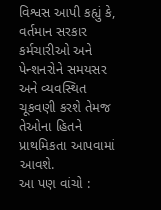વિશ્વસ આપી કહ્યું કે, વર્તમાન સરકાર કર્મચારીઓ અને પેન્શનરોને સમયસર અને વ્યવસ્થિત ચૂકવણી કરશે તેમજ તેઓના હિતને પ્રાથમિકતા આપવામાં આવશે.
આ પણ વાંચો :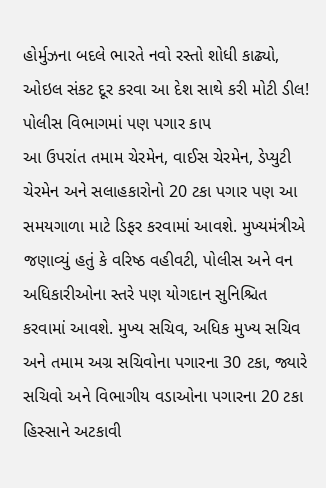હોર્મુઝના બદલે ભારતે નવો રસ્તો શોધી કાઢ્યો, ઓઇલ સંકટ દૂર કરવા આ દેશ સાથે કરી મોટી ડીલ!
પોલીસ વિભાગમાં પણ પગાર કાપ
આ ઉપરાંત તમામ ચેરમેન, વાઈસ ચેરમેન, ડેપ્યુટી ચેરમેન અને સલાહકારોનો 20 ટકા પગાર પણ આ સમયગાળા માટે ડિફર કરવામાં આવશે. મુખ્યમંત્રીએ જણાવ્યું હતું કે વરિષ્ઠ વહીવટી, પોલીસ અને વન અધિકારીઓના સ્તરે પણ યોગદાન સુનિશ્ચિત કરવામાં આવશે. મુખ્ય સચિવ, અધિક મુખ્ય સચિવ અને તમામ અગ્ર સચિવોના પગારના 30 ટકા, જ્યારે સચિવો અને વિભાગીય વડાઓના પગારના 20 ટકા હિસ્સાને અટકાવી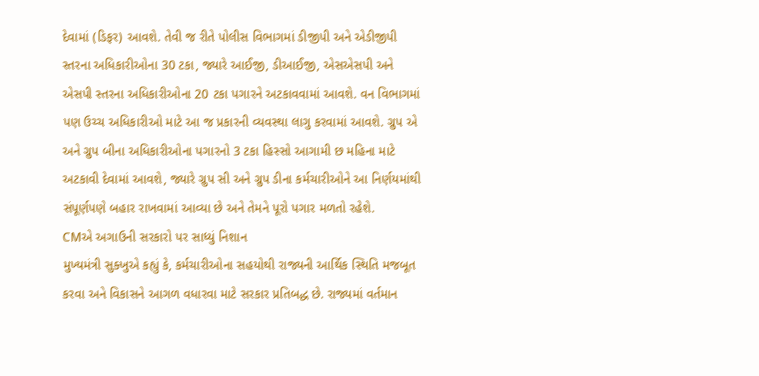દેવામાં (ડિફર) આવશે. તેવી જ રીતે પોલીસ વિભાગમાં ડીજીપી અને એડીજીપી સ્તરના અધિકારીઓના 30 ટકા, જ્યારે આઈજી, ડીઆઈજી, એસએસપી અને એસપી સ્તરના અધિકારીઓના 20 ટકા પગારને અટકાવવામાં આવશે. વન વિભાગમાં પણ ઉચ્ચ અધિકારીઓ માટે આ જ પ્રકારની વ્યવસ્થા લાગુ કરવામાં આવશે. ગ્રુપ એ અને ગ્રુપ બીના અધિકારીઓના પગારનો 3 ટકા હિસ્સો આગામી છ મહિના માટે અટકાવી દેવામાં આવશે, જ્યારે ગ્રુપ સી અને ગ્રુપ ડીના કર્મચારીઓને આ નિર્ણયમાંથી સંપૂર્ણપણે બહાર રાખવામાં આવ્યા છે અને તેમને પૂરો પગાર મળતો રહેશે.
CMએ અગાઉની સરકારો પર સાધ્યું નિશાન
મુખ્યમંત્રી સુક્ખુએ કહ્યું કે, કર્મચારીઓના સહયોથી રાજ્યની આર્થિક સ્થિતિ મજબૂત કરવા અને વિકાસને આગળ વધારવા માટે સરકાર પ્રતિબદ્ધ છે. રાજ્યમાં વર્તમાન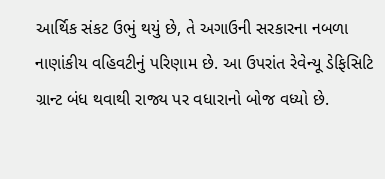આર્થિક સંકટ ઉભું થયું છે, તે અગાઉની સરકારના નબળા નાણાંકીય વહિવટીનું પરિણામ છે. આ ઉપરાંત રેવેન્યૂ ડેફિસિટિ ગ્રાન્ટ બંધ થવાથી રાજ્ય પર વધારાનો બોજ વધ્યો છે.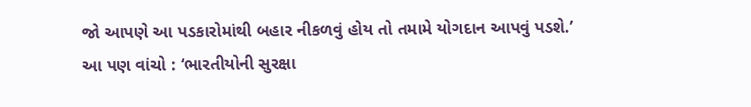જો આપણે આ પડકારોમાંથી બહાર નીકળવું હોય તો તમામે યોગદાન આપવું પડશે.’
આ પણ વાંચો : ‘ભારતીયોની સુરક્ષા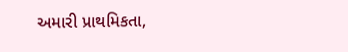અમારી પ્રાથમિકતા,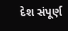દેશ સંપૂર્ણ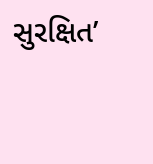સુરક્ષિત’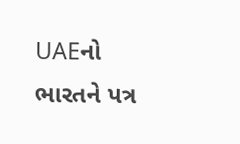UAEનો ભારતને પત્ર